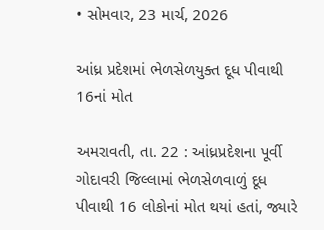• સોમવાર, 23 માર્ચ, 2026

આંધ્ર પ્રદેશમાં ભેળસેળયુક્ત દૂધ પીવાથી 16નાં મોત

અમરાવતી, તા. 22 : આંધ્રપ્રદેશના પૂર્વી ગોદાવરી જિલ્લામાં ભેળસેળવાળું દૂધ પીવાથી 16 લોકોનાં મોત થયાં હતાં, જ્યારે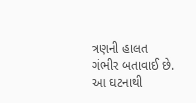ત્રણની હાલત ગંભીર બતાવાઈ છે. આ ઘટનાથી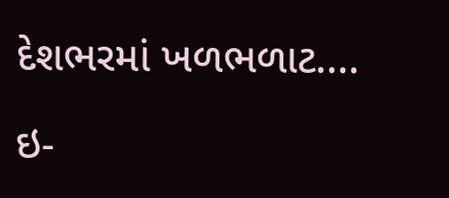દેશભરમાં ખળભળાટ....

ઇ-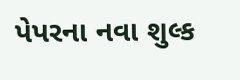પેપરના નવા શુલ્ક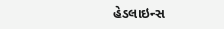હેડલાઇન્સ